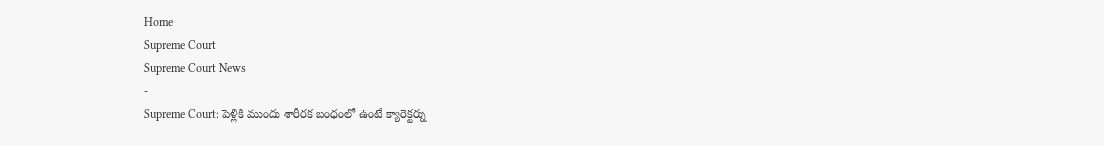Home
Supreme Court
Supreme Court News
-
Supreme Court: పెళ్లికి ముందు శారీరక బంధంలో ఉంటే క్యారెక్టర్ను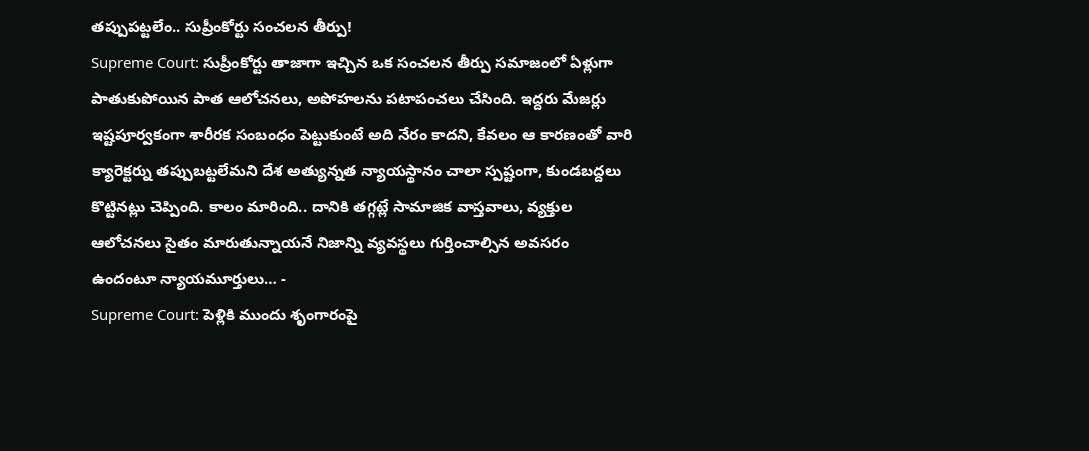తప్పుపట్టలేం.. సుప్రీంకోర్టు సంచలన తీర్పు!
Supreme Court: సుప్రీంకోర్టు తాజాగా ఇచ్చిన ఒక సంచలన తీర్పు సమాజంలో ఏళ్లుగా పాతుకుపోయిన పాత ఆలోచనలు, అపోహలను పటాపంచలు చేసింది. ఇద్దరు మేజర్లు ఇష్టపూర్వకంగా శారీరక సంబంధం పెట్టుకుంటే అది నేరం కాదని, కేవలం ఆ కారణంతో వారి క్యారెక్టర్ను తప్పుబట్టలేమని దేశ అత్యున్నత న్యాయస్థానం చాలా స్పష్టంగా, కుండబద్దలు కొట్టినట్లు చెప్పింది. కాలం మారింది.. దానికి తగ్గట్లే సామాజిక వాస్తవాలు, వ్యక్తుల ఆలోచనలు సైతం మారుతున్నాయనే నిజాన్ని వ్యవస్థలు గుర్తించాల్సిన అవసరం ఉందంటూ న్యాయమూర్తులు… -
Supreme Court: పెళ్లికి ముందు శృంగారంపై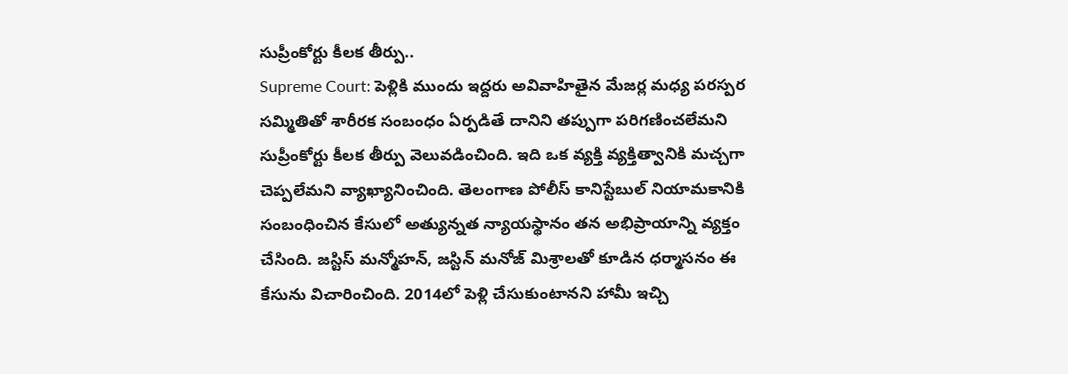సుప్రీంకోర్టు కీలక తీర్పు..
Supreme Court: పెళ్లికి ముందు ఇద్దరు అవివాహితైన మేజర్ల మధ్య పరస్పర సమ్మితితో శారీరక సంబంధం ఏర్పడితే దానిని తప్పుగా పరిగణించలేమని సుప్రీంకోర్టు కీలక తీర్పు వెలువడించింది. ఇది ఒక వ్యక్తి వ్యక్తిత్వానికి మచ్చగా చెప్పలేమని వ్యాఖ్యానించింది. తెలంగాణ పోలీస్ కానిస్టేబుల్ నియామకానికి సంబంధించిన కేసులో అత్యున్నత న్యాయస్థానం తన అభిప్రాయాన్ని వ్యక్తం చేసింది. జస్టిస్ మన్మోహన్, జస్టిన్ మనోజ్ మిశ్రాలతో కూడిన ధర్మాసనం ఈ కేసును విచారించింది. 2014లో పెళ్లి చేసుకుంటానని హామీ ఇచ్చి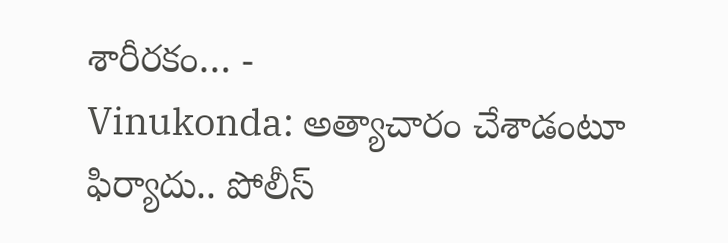శారీరకం… -
Vinukonda: అత్యాచారం చేశాడంటూ ఫిర్యాదు.. పోలీస్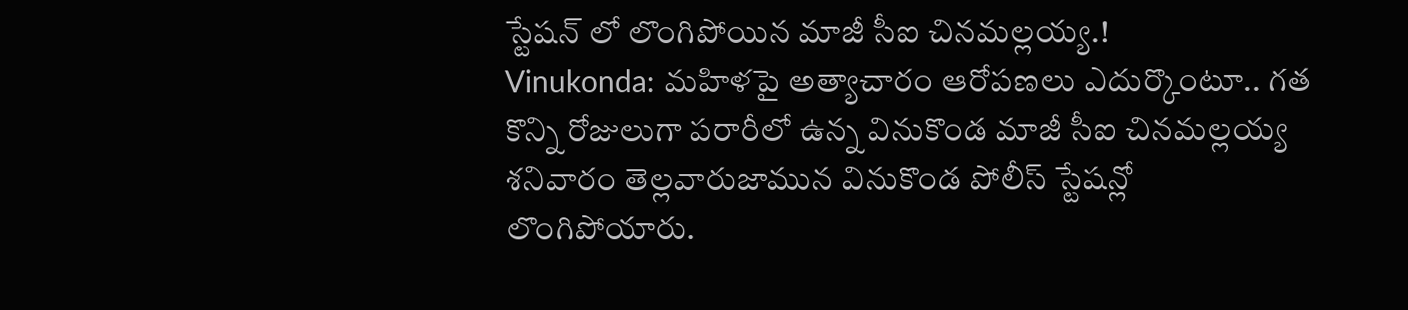స్టేషన్ లో లొంగిపోయిన మాజీ సీఐ చినమల్లయ్య.!
Vinukonda: మహిళపై అత్యాచారం ఆరోపణలు ఎదుర్కొంటూ.. గత కొన్ని రోజులుగా పరారీలో ఉన్న వినుకొండ మాజీ సీఐ చినమల్లయ్య శనివారం తెల్లవారుజామున వినుకొండ పోలీస్ స్టేషన్లో లొంగిపోయారు.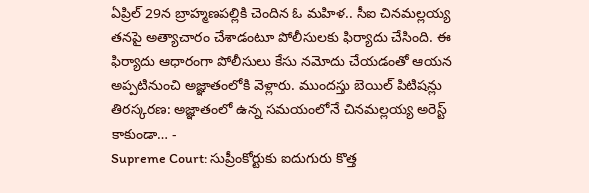ఏప్రిల్ 29న బ్రాహ్మణపల్లికి చెందిన ఓ మహిళ.. సీఐ చినమల్లయ్య తనపై అత్యాచారం చేశాడంటూ పోలీసులకు ఫిర్యాదు చేసింది. ఈ ఫిర్యాదు ఆధారంగా పోలీసులు కేసు నమోదు చేయడంతో ఆయన అప్పటినుంచి అజ్ఞాతంలోకి వెళ్లారు. ముందస్తు బెయిల్ పిటిషన్లు తిరస్కరణ: అజ్ఞాతంలో ఉన్న సమయంలోనే చినమల్లయ్య అరెస్ట్ కాకుండా… -
Supreme Court: సుప్రీంకోర్టుకు ఐదుగురు కొత్త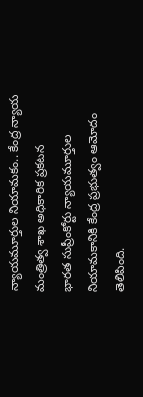న్యాయమూర్తుల నియామకం.. కేంద్ర న్యాయ మంత్రిత్వ శాఖ అధికారిక ప్రకటన
భారత సుప్రీంకోర్టు న్యాయమూర్తుల నియామకానికి కేంద్ర ప్రభుత్వం ఆమోదం తెలిపింది.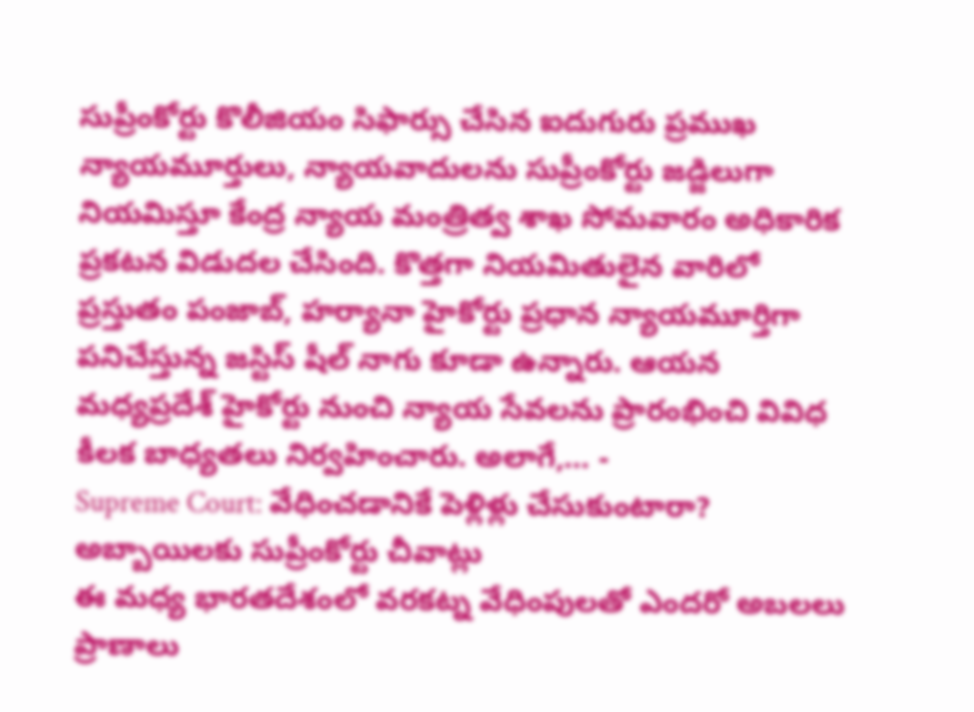సుప్రీంకోర్టు కొలీజియం సిఫార్సు చేసిన ఐదుగురు ప్రముఖ న్యాయమూర్తులు, న్యాయవాదులను సుప్రీంకోర్టు జడ్జిలుగా నియమిస్తూ కేంద్ర న్యాయ మంత్రిత్వ శాఖ సోమవారం అధికారిక ప్రకటన విడుదల చేసింది. కొత్తగా నియమితులైన వారిలో ప్రస్తుతం పంజాబ్, హర్యానా హైకోర్టు ప్రధాన న్యాయమూర్తిగా పనిచేస్తున్న జస్టిస్ షీల్ నాగు కూడా ఉన్నారు. ఆయన మధ్యప్రదేశ్ హైకోర్టు నుంచి న్యాయ సేవలను ప్రారంభించి వివిధ కీలక బాధ్యతలు నిర్వహించారు. అలాగే,… -
Supreme Court: వేధించడానికే పెళ్లిళ్లు చేసుకుంటారా? అబ్బాయిలకు సుప్రీంకోర్టు చీవాట్లు
ఈ మధ్య భారతదేశంలో వరకట్న వేధింపులతో ఎందరో అబలలు ప్రాణాలు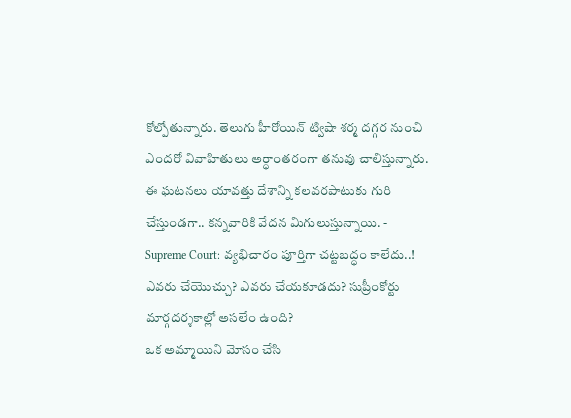కోల్పోతున్నారు. తెలుగు హీరోయిన్ ట్విషా శర్మ దగ్గర నుంచి ఎందరో వివాహితులు అర్ధాంతరంగా తనువు చాలిస్తున్నారు. ఈ ఘటనలు యావత్తు దేశాన్ని కలవరపాటుకు గురి చేస్తుండగా.. కన్నవారికి వేదన మిగులుస్తున్నాయి. -
Supreme Court: వ్యభిచారం పూర్తిగా చట్టబద్ధం కాలేదు..! ఎవరు చేయొచ్చు? ఎవరు చేయకూడదు? సుప్రీంకోర్టు మార్గదర్శకాల్లో అసలేం ఉంది?
ఒక అమ్మాయిని మోసం చేసి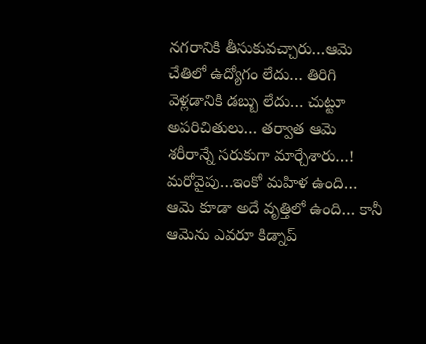నగరానికి తీసుకువచ్చారు…ఆమె చేతిలో ఉద్యోగం లేదు… తిరిగి వెళ్లడానికి డబ్బు లేదు… చుట్టూ అపరిచితులు… తర్వాత ఆమె శరీరాన్నే సరుకుగా మార్చేశారు…! మరోవైపు…ఇంకో మహిళ ఉంది… ఆమె కూడా అదే వృత్తిలో ఉంది… కానీ ఆమెను ఎవరూ కిడ్నాప్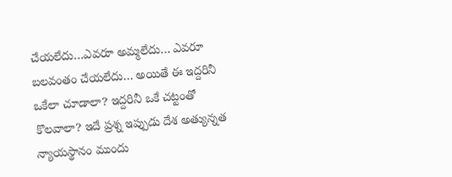చేయలేదు…ఎవరూ అమ్మలేదు… ఎవరూ బలవంతం చేయలేదు… అయితే ఈ ఇద్దరినీ ఒకేలా చూడాలా? ఇద్దరినీ ఒకే చట్టంతో కొలవాలా? ఇదే ప్రశ్న ఇప్పుడు దేశ అత్యున్నత న్యాయస్థానం ముందు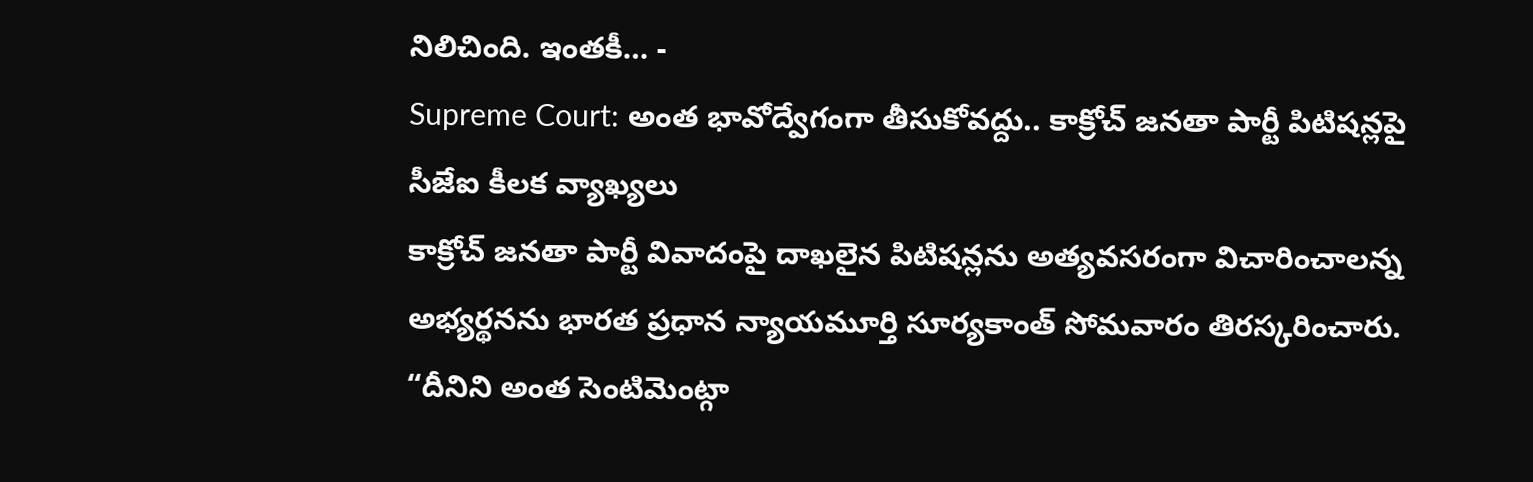నిలిచింది. ఇంతకీ… -
Supreme Court: అంత భావోద్వేగంగా తీసుకోవద్దు.. కాక్రోచ్ జనతా పార్టీ పిటిషన్లపై సీజేఐ కీలక వ్యాఖ్యలు
కాక్రోచ్ జనతా పార్టీ వివాదంపై దాఖలైన పిటిషన్లను అత్యవసరంగా విచారించాలన్న అభ్యర్థనను భారత ప్రధాన న్యాయమూర్తి సూర్యకాంత్ సోమవారం తిరస్కరించారు. “దీనిని అంత సెంటిమెంట్గా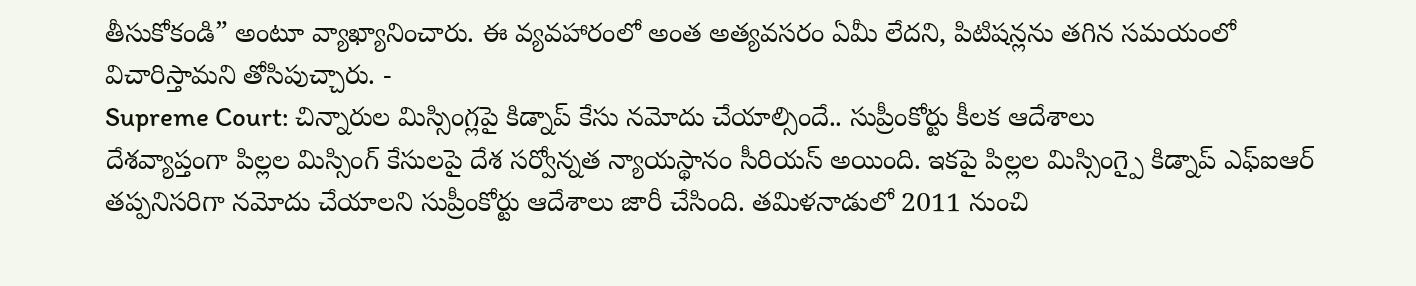తీసుకోకండి” అంటూ వ్యాఖ్యానించారు. ఈ వ్యవహారంలో అంత అత్యవసరం ఏమీ లేదని, పిటిషన్లను తగిన సమయంలో విచారిస్తామని తోసిపుచ్చారు. -
Supreme Court: చిన్నారుల మిస్సింగ్లపై కిడ్నాప్ కేసు నమోదు చేయాల్సిందే.. సుప్రీంకోర్టు కీలక ఆదేశాలు
దేశవ్యాప్తంగా పిల్లల మిస్సింగ్ కేసులపై దేశ సర్వోన్నత న్యాయస్థానం సీరియస్ అయింది. ఇకపై పిల్లల మిస్సింగ్పై కిడ్నాప్ ఎఫ్ఐఆర్ తప్పనిసరిగా నమోదు చేయాలని సుప్రీంకోర్టు ఆదేశాలు జారీ చేసింది. తమిళనాడులో 2011 నుంచి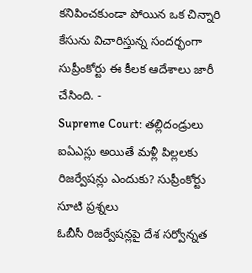కనిపించకుండా పోయిన ఒక చిన్నారి కేసును విచారిస్తున్న సందర్భంగా సుప్రీంకోర్టు ఈ కీలక ఆదేశాలు జారీ చేసింది. -
Supreme Court: తల్లిదండ్రులు ఐఏఎస్లు అయితే మళ్లీ పిల్లలకు రిజర్వేషన్లు ఎందుకు? సుప్రీంకోర్టు సూటి ప్రశ్నలు
ఓబీసీ రిజర్వేషన్లపై దేశ సర్వోన్నత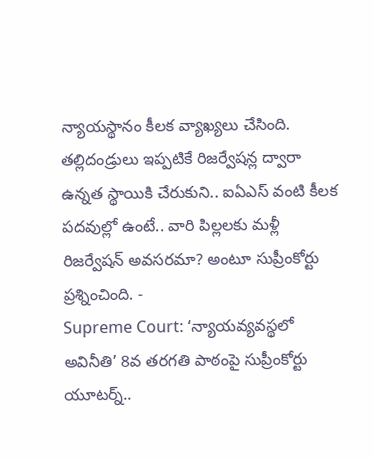న్యాయస్థానం కీలక వ్యాఖ్యలు చేసింది. తల్లిదండ్రులు ఇప్పటికే రిజర్వేషన్ల ద్వారా ఉన్నత స్థాయికి చేరుకుని.. ఐఏఎస్ వంటి కీలక పదవుల్లో ఉంటే.. వారి పిల్లలకు మళ్లీ రిజర్వేషన్ అవసరమా? అంటూ సుప్రీంకోర్టు ప్రశ్నించింది. -
Supreme Court: ‘న్యాయవ్యవస్థలో అవినీతి’ 8వ తరగతి పాఠంపై సుప్రీంకోర్టు యూటర్న్..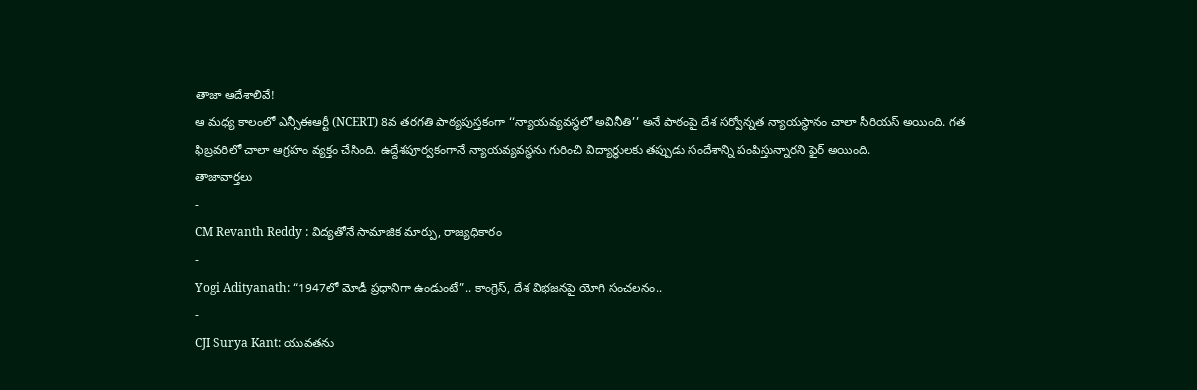తాజా ఆదేశాలివే!
ఆ మధ్య కాలంలో ఎన్సీఈఆర్టీ (NCERT) 8వ తరగతి పాఠ్యపుస్తకంగా ‘‘న్యాయవ్యవస్థలో అవినీతి’’ అనే పాఠంపై దేశ సర్వోన్నత న్యాయస్థానం చాలా సీరియస్ అయింది. గత ఫిబ్రవరిలో చాలా ఆగ్రహం వ్యక్తం చేసింది. ఉద్దేశపూర్వకంగానే న్యాయవ్యవస్థను గురించి విద్యార్థులకు తప్పుడు సందేశాన్ని పంపిస్తున్నారని ఫైర్ అయింది.
తాజావార్తలు
-
CM Revanth Reddy : విద్యతోనే సామాజిక మార్పు, రాజ్యధికారం
-
Yogi Adityanath: “1947లో మోడీ ప్రధానిగా ఉండుంటే”.. కాంగ్రెస్, దేశ విభజనపై యోగి సంచలనం..
-
CJI Surya Kant: యువతను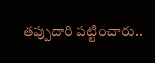తప్పుదారి పట్టించారు..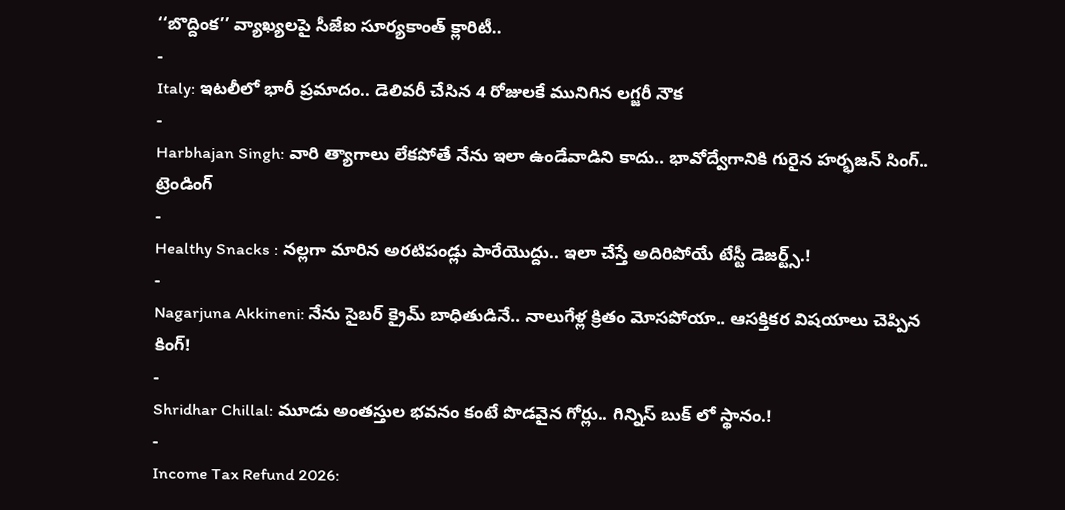‘‘బొద్దింక’’ వ్యాఖ్యలపై సీజేఐ సూర్యకాంత్ క్లారిటీ..
-
Italy: ఇటలీలో భారీ ప్రమాదం.. డెలివరీ చేసిన 4 రోజులకే మునిగిన లగ్జరీ నౌక
-
Harbhajan Singh: వారి త్యాగాలు లేకపోతే నేను ఇలా ఉండేవాడిని కాదు.. భావోద్వేగానికి గురైన హర్భజన్ సింగ్..
ట్రెండింగ్
-
Healthy Snacks : నల్లగా మారిన అరటిపండ్లు పారేయొద్దు.. ఇలా చేస్తే అదిరిపోయే టేస్టీ డెజర్ట్స్.!
-
Nagarjuna Akkineni: నేను సైబర్ క్రైమ్ బాధితుడినే.. నాలుగేళ్ల క్రితం మోసపోయా.. ఆసక్తికర విషయాలు చెప్పిన కింగ్!
-
Shridhar Chillal: మూడు అంతస్తుల భవనం కంటే పొడవైన గోర్లు.. గిన్నిస్ బుక్ లో స్థానం.!
-
Income Tax Refund 2026: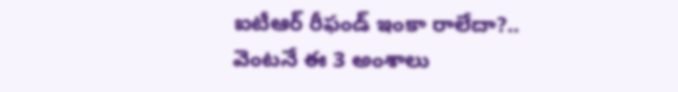ఐటీఆర్ రీఫండ్ ఇంకా రాలేదా?.. వెంటనే ఈ 3 అంశాలు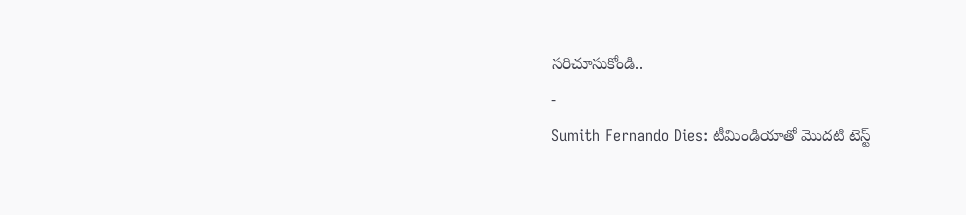సరిచూసుకోండి..
-
Sumith Fernando Dies: టీమిండియాతో మొదటి టెస్ట్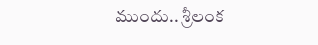ముందు.. శ్రీలంక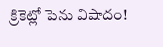క్రికెట్లో పెను విషాదం!